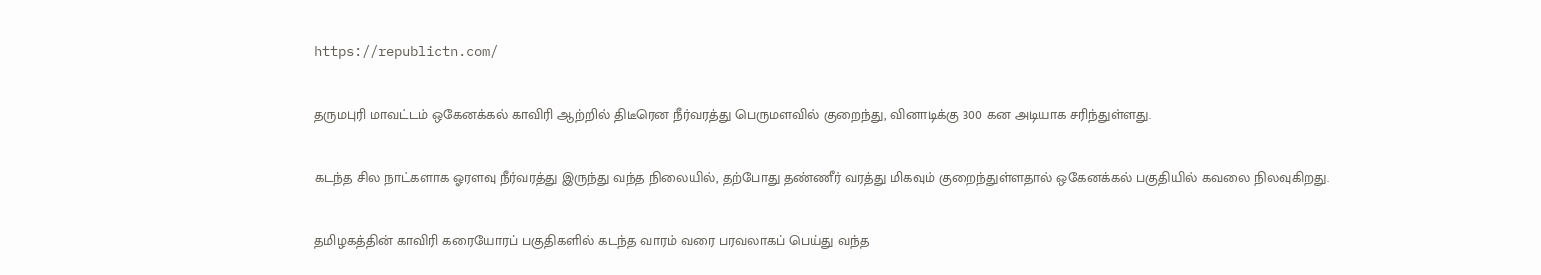https://republictn.com/

தருமபுரி மாவட்டம் ஒகேனக்கல் காவிரி ஆற்றில் திடீரென நீர்வரத்து பெருமளவில் குறைந்து, வினாடிக்கு 300 கன அடியாக சரிந்துள்ளது.

கடந்த சில நாட்களாக ஓரளவு நீர்வரத்து இருந்து வந்த நிலையில், தற்போது தண்ணீர் வரத்து மிகவும் குறைந்துள்ளதால் ஒகேனக்கல் பகுதியில் கவலை நிலவுகிறது.

தமிழகத்தின் காவிரி கரையோரப் பகுதிகளில் கடந்த வாரம் வரை பரவலாகப் பெய்து வந்த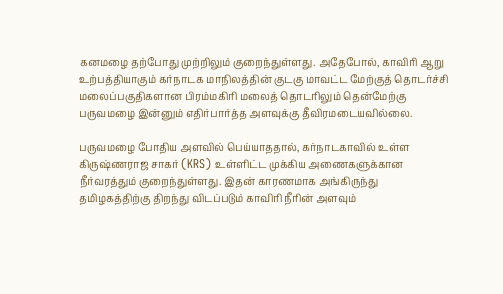கனமழை தற்போது முற்றிலும் குறைந்துள்ளது. அதேபோல், காவிரி ஆறு உற்பத்தியாகும் கர்நாடக மாநிலத்தின் குடகு மாவட்ட மேற்குத் தொடர்ச்சி மலைப்பகுதிகளான பிரம்மகிரி மலைத் தொடரிலும் தென்மேற்கு பருவமழை இன்னும் எதிர்பார்த்த அளவுக்கு தீவிரமடையவில்லை.

பருவமழை போதிய அளவில் பெய்யாததால், கர்நாடகாவில் உள்ள கிருஷ்ணராஜ சாகர் (KRS) உள்ளிட்ட முக்கிய அணைகளுக்கான நீர்வரத்தும் குறைந்துள்ளது. இதன் காரணமாக அங்கிருந்து தமிழகத்திற்கு திறந்து விடப்படும் காவிரி நீரின் அளவும்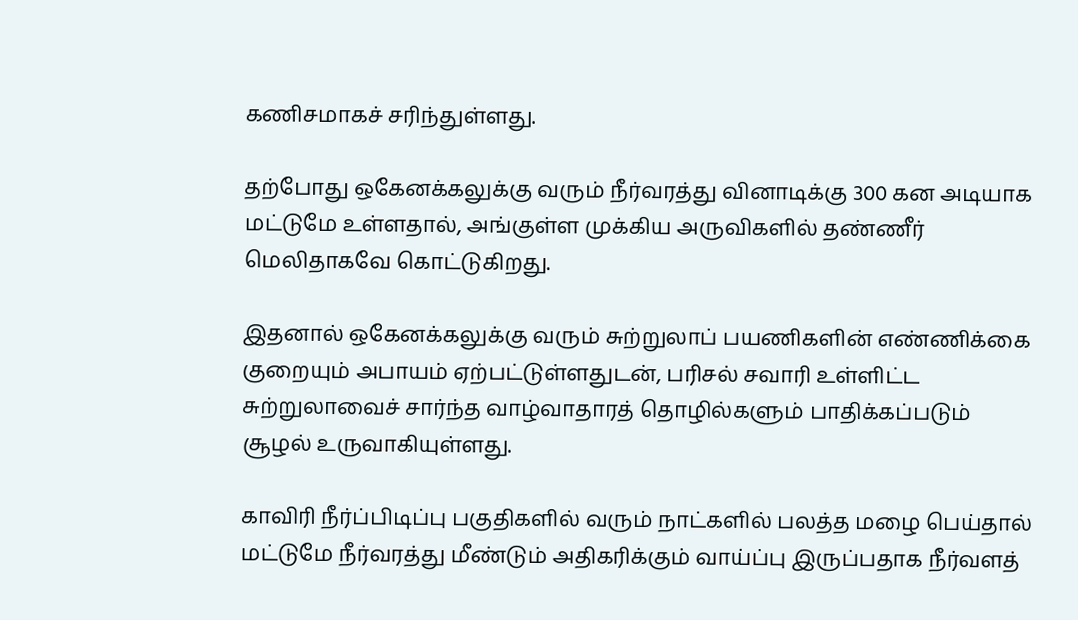கணிசமாகச் சரிந்துள்ளது.

தற்போது ஒகேனக்கலுக்கு வரும் நீர்வரத்து வினாடிக்கு 300 கன அடியாக மட்டுமே உள்ளதால், அங்குள்ள முக்கிய அருவிகளில் தண்ணீர் மெலிதாகவே கொட்டுகிறது.

இதனால் ஒகேனக்கலுக்கு வரும் சுற்றுலாப் பயணிகளின் எண்ணிக்கை குறையும் அபாயம் ஏற்பட்டுள்ளதுடன், பரிசல் சவாரி உள்ளிட்ட சுற்றுலாவைச் சார்ந்த வாழ்வாதாரத் தொழில்களும் பாதிக்கப்படும் சூழல் உருவாகியுள்ளது.

காவிரி நீர்ப்பிடிப்பு பகுதிகளில் வரும் நாட்களில் பலத்த மழை பெய்தால் மட்டுமே நீர்வரத்து மீண்டும் அதிகரிக்கும் வாய்ப்பு இருப்பதாக நீர்வளத்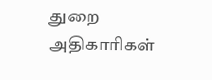துறை அதிகாரிகள்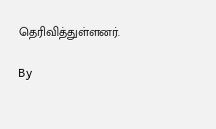தெரிவித்துள்ளனர்.

By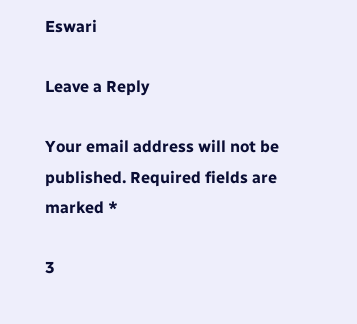Eswari

Leave a Reply

Your email address will not be published. Required fields are marked *

3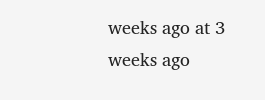weeks ago at 3 weeks ago